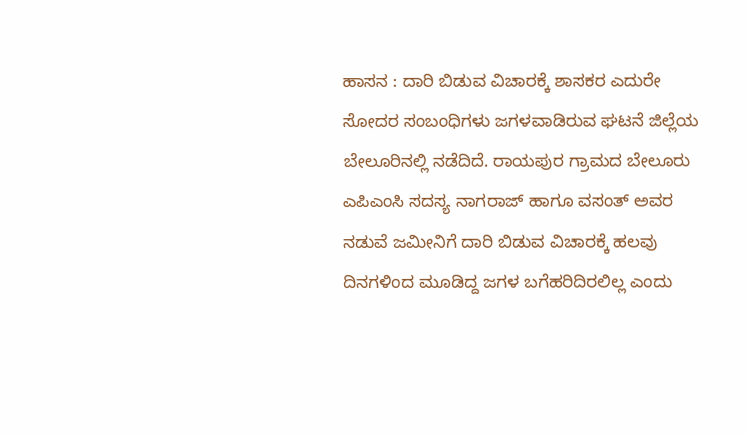ಹಾಸನ : ದಾರಿ ಬಿಡುವ ವಿಚಾರಕ್ಕೆ ಶಾಸಕರ ಎದುರೇ ಸೋದರ ಸಂಬಂಧಿಗಳು ಜಗಳವಾಡಿರುವ ಘಟನೆ ಜಿಲ್ಲೆಯ ಬೇಲೂರಿನಲ್ಲಿ ನಡೆದಿದೆ. ರಾಯಪುರ ಗ್ರಾಮದ ಬೇಲೂರು ಎಪಿಎಂಸಿ ಸದಸ್ಯ ನಾಗರಾಜ್ ಹಾಗೂ ವಸಂತ್ ಅವರ ನಡುವೆ ಜಮೀನಿಗೆ ದಾರಿ ಬಿಡುವ ವಿಚಾರಕ್ಕೆ ಹಲವು ದಿನಗಳಿಂದ ಮೂಡಿದ್ದ ಜಗಳ ಬಗೆಹರಿದಿರಲಿಲ್ಲ ಎಂದು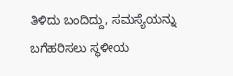ತಿಳಿದು ಬಂದಿದ್ದು, ಸಮಸ್ಯೆಯನ್ನು ಬಗೆಹರಿಸಲು ಸ್ಥಳೀಯ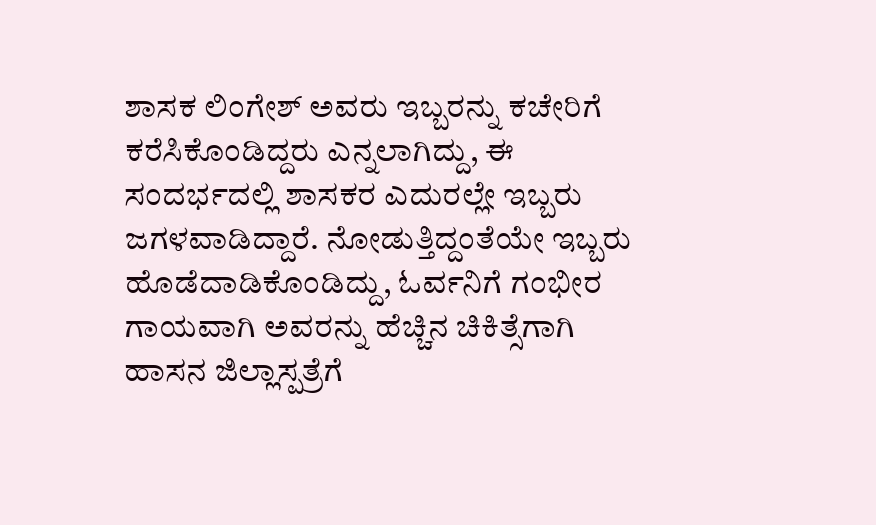ಶಾಸಕ ಲಿಂಗೇಶ್ ಅವರು ಇಬ್ಬರನ್ನು ಕಚೇರಿಗೆ ಕರೆಸಿಕೊಂಡಿದ್ದರು ಎನ್ನಲಾಗಿದ್ದು, ಈ ಸಂದರ್ಭದಲ್ಲಿ ಶಾಸಕರ ಎದುರಲ್ಲೇ ಇಬ್ಬರು ಜಗಳವಾಡಿದ್ದಾರೆ. ನೋಡುತ್ತಿದ್ದಂತೆಯೇ ಇಬ್ಬರು ಹೊಡೆದಾಡಿಕೊಂಡಿದ್ದು, ಓರ್ವನಿಗೆ ಗಂಭೀರ ಗಾಯವಾಗಿ ಅವರನ್ನು ಹೆಚ್ಚಿನ ಚಿಕಿತ್ಸೆಗಾಗಿ ಹಾಸನ ಜಿಲ್ಲಾಸ್ಪತ್ರೆಗೆ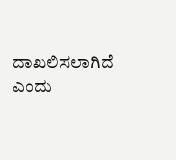ದಾಖಲಿಸಲಾಗಿದೆ ಎಂದು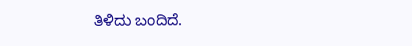ತಿಳಿದು ಬಂದಿದೆ.